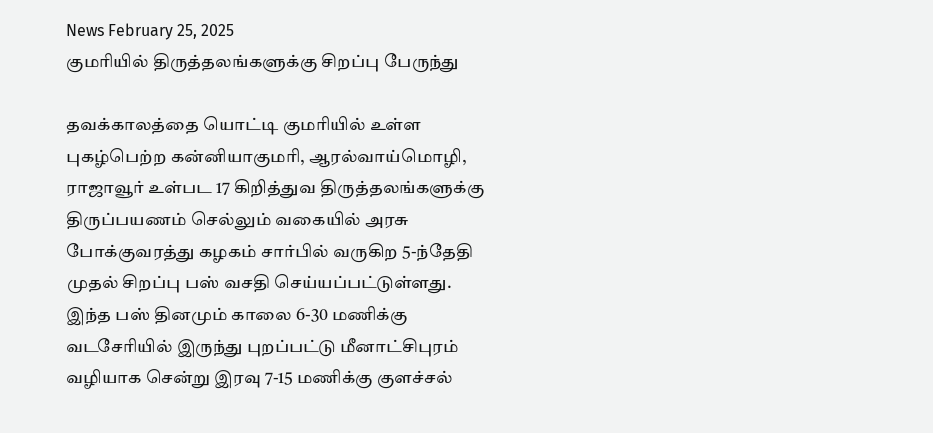News February 25, 2025
குமரியில் திருத்தலங்களுக்கு சிறப்பு பேருந்து

தவக்காலத்தை யொட்டி குமரியில் உள்ள புகழ்பெற்ற கன்னியாகுமரி, ஆரல்வாய்மொழி, ராஜாவூர் உள்பட 17 கிறித்துவ திருத்தலங்களுக்கு திருப்பயணம் செல்லும் வகையில் அரசு போக்குவரத்து கழகம் சார்பில் வருகிற 5-ந்தேதி முதல் சிறப்பு பஸ் வசதி செய்யப்பட்டுள்ளது. இந்த பஸ் தினமும் காலை 6-30 மணிக்கு வடசேரியில் இருந்து புறப்பட்டு மீனாட்சிபுரம் வழியாக சென்று இரவு 7-15 மணிக்கு குளச்சல்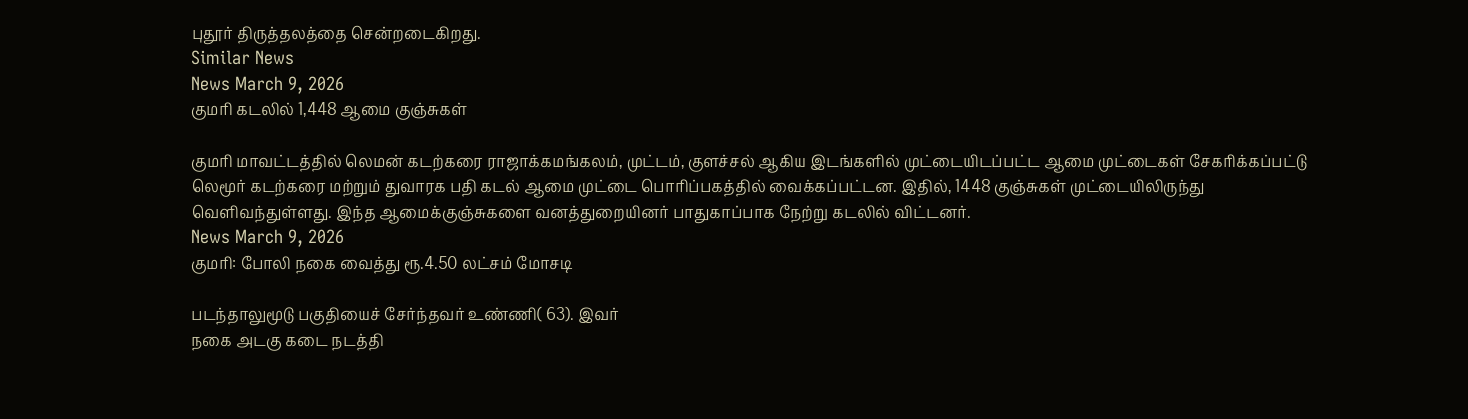புதூர் திருத்தலத்தை சென்றடைகிறது.
Similar News
News March 9, 2026
குமரி கடலில் 1,448 ஆமை குஞ்சுகள்

குமரி மாவட்டத்தில் லெமன் கடற்கரை ராஜாக்கமங்கலம், முட்டம், குளச்சல் ஆகிய இடங்களில் முட்டையிடப்பட்ட ஆமை முட்டைகள் சேகரிக்கப்பட்டு லெமூர் கடற்கரை மற்றும் துவாரக பதி கடல் ஆமை முட்டை பொரிப்பகத்தில் வைக்கப்பட்டன. இதில், 1448 குஞ்சுகள் முட்டையிலிருந்து வெளிவந்துள்ளது. இந்த ஆமைக்குஞ்சுகளை வனத்துறையினர் பாதுகாப்பாக நேற்று கடலில் விட்டனர்.
News March 9, 2026
குமரி: போலி நகை வைத்து ரூ.4.50 லட்சம் மோசடி

படந்தாலுமூடு பகுதியைச் சேர்ந்தவர் உண்ணி( 63). இவர்
நகை அடகு கடை நடத்தி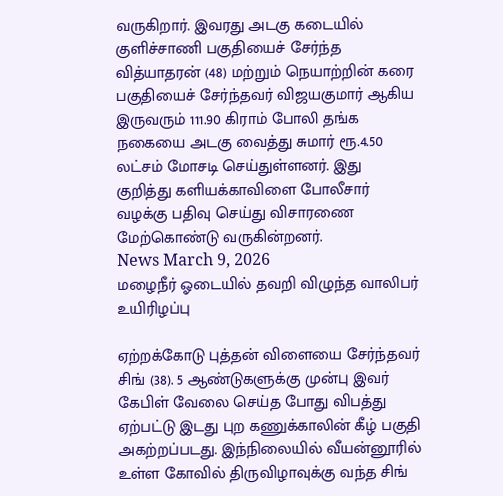வருகிறார். இவரது அடகு கடையில் குளிச்சாணி பகுதியைச் சேர்ந்த வித்யாதரன் (48) மற்றும் நெயாற்றின் கரை பகுதியைச் சேர்ந்தவர் விஜயகுமார் ஆகிய இருவரும் 111.90 கிராம் போலி தங்க நகையை அடகு வைத்து சுமார் ரூ.4.50 லட்சம் மோசடி செய்துள்ளனர். இது குறித்து களியக்காவிளை போலீசார் வழக்கு பதிவு செய்து விசாரணை மேற்கொண்டு வருகின்றனர்.
News March 9, 2026
மழைநீர் ஓடையில் தவறி விழுந்த வாலிபர் உயிரிழப்பு

ஏற்றக்கோடு புத்தன் விளையை சேர்ந்தவர் சிங் (38). 5 ஆண்டுகளுக்கு முன்பு இவர் கேபிள் வேலை செய்த போது விபத்து ஏற்பட்டு இடது புற கணுக்காலின் கீழ் பகுதி அகற்றப்படது. இந்நிலையில் வீயன்னூரில் உள்ள கோவில் திருவிழாவுக்கு வந்த சிங்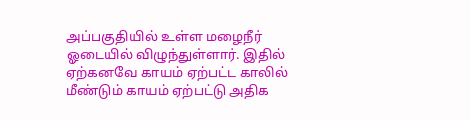அப்பகுதியில் உள்ள மழைநீர் ஓடையில் விழுந்துள்ளார். இதில் ஏற்கனவே காயம் ஏற்பட்ட காலில் மீண்டும் காயம் ஏற்பட்டு அதிக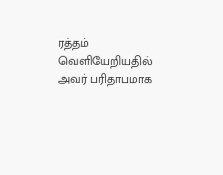ரத்தம் வெளியேறியதில் அவர் பரிதாபமாக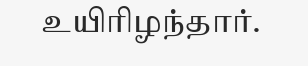உயிரிழந்தார்.